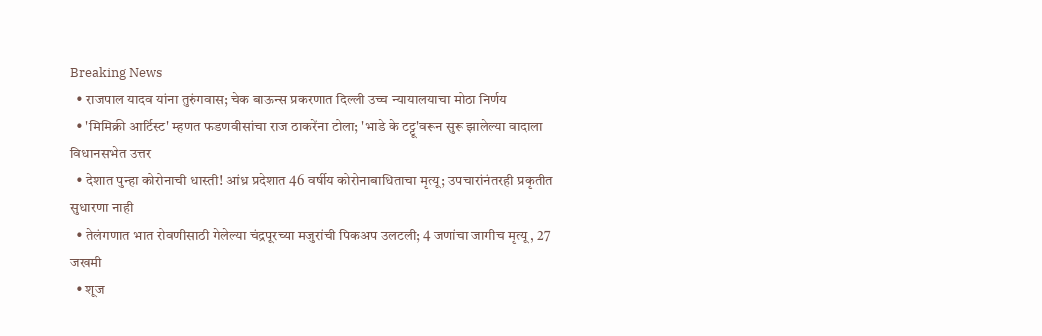Breaking News
  • राजपाल यादव यांना तुरुंगवास; चेक बाऊन्स प्रकरणात दिल्ली उच्च न्यायालयाचा मोठा निर्णय
  • 'मिमिक्री आर्टिस्ट' म्हणत फडणवीसांचा राज ठाकरेंना टोला; 'भाडे के टट्टू'वरून सुरू झालेल्या वादाला विधानसभेत उत्तर
  • देशात पुन्हा कोरोनाची धास्ती! आंध्र प्रदेशात 46 वर्षीय कोरोनाबाधिताचा मृत्यू; उपचारांनंतरही प्रकृतीत सुधारणा नाही
  • तेलंगणात भात रोवणीसाठी गेलेल्या चंद्रपूरच्या मजुरांची पिकअप उलटली; 4 जणांचा जागीच मृत्यू , 27 जखमी
  • शूज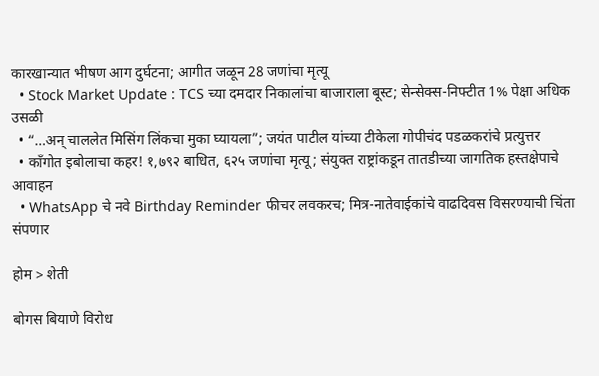कारखान्यात भीषण आग दुर्घटना; आगीत जळून 28 जणांचा मृत्यू
  • Stock Market Update : TCS च्या दमदार निकालांचा बाजाराला बूस्ट; सेन्सेक्स-निफ्टीत 1% पेक्षा अधिक उसळी
  • “…अन् चाललेत मिसिंग लिंकचा मुका घ्यायला”; जयंत पाटील यांच्या टीकेला गोपीचंद पडळकरांचे प्रत्युत्तर
  • काँगोत इबोलाचा कहर! १,७९२ बाधित, ६२५ जणांचा मृत्यू; संयुक्त राष्ट्रांकडून तातडीच्या जागतिक हस्तक्षेपाचे आवाहन
  • WhatsApp चे नवे Birthday Reminder फीचर लवकरच; मित्र-नातेवाईकांचे वाढदिवस विसरण्याची चिंता संपणार

होम > शेती

बोगस बियाणे विरोध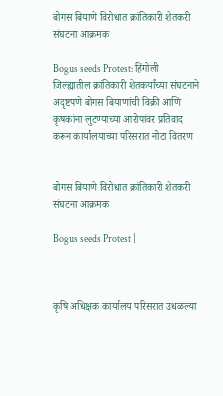बोगस बियाणे विरोधात क्रांतिकारी शेतकरी संघटना आक्रमक

Bogus seeds Protest: हिंगोली जिल्ह्यातील क्रांतिकारी शेतकर्यांच्या संघटनाने अदृष्टपणे बोगस बियाणांची विक्री आणि कृषकांना लुटण्याच्या आरोपांवर प्रतिवाद करून कार्यालयाच्या परिसरात नोटा वितरण


बोगस बियाणे विरोधात क्रांतिकारी शेतकरी संघटना आक्रमक

Bogus seeds Protest |



कृषि अधिक्षक कार्यालय परिसरात उधळल्या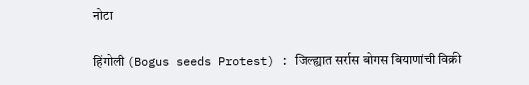नोटा

हिंगोली (Bogus seeds Protest) : जिल्ह्यात सर्रास बोगस बियाणांची विक्री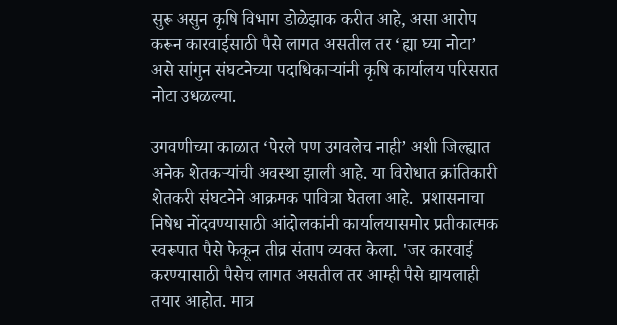सुरू असुन कृषि विभाग डोळेझाक करीत आहे, असा आरोप करून कारवाईसाठी पैसे लागत असतील तर ‘ह्या घ्या नोटा’ असे सांगुन संघटनेच्या पदाधिकार्‍यांनी कृषि कार्यालय परिसरात नोटा उधळल्या.

उगवणीच्या काळात ‘पेरले पण उगवलेच नाही’ अशी जिल्ह्यात अनेक शेतकर्‍यांची अवस्था झाली आहे. या विरोधात क्रांतिकारी शेतकरी संघटनेने आक्रमक पावित्रा घेतला आहे.  प्रशासनाचा निषेध नोंदवण्यासाठी आंदोलकांनी कार्यालयासमोर प्रतीकात्मक स्वरूपात पैसे फेकून तीव्र संताप व्यक्त केला. 'जर कारवाई करण्यासाठी पैसेच लागत असतील तर आम्ही पैसे द्यायलाही तयार आहोत. मात्र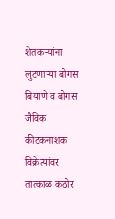शेतकर्‍यांना लुटणार्‍या बोगस बियाणे व बोगस जैविक कीटकनाशक विक्रेत्यांवर तात्काळ कठोर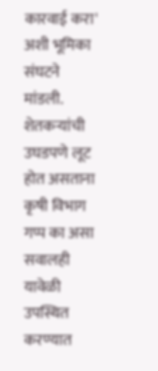कारवाई करा' अशी भूमिका संघटने मांडली. शेतकर्‍यांची उघडपणे लूट होत असताना कृषी विभाग गप्प का असा सवालही यावेळी उपस्थित करण्यात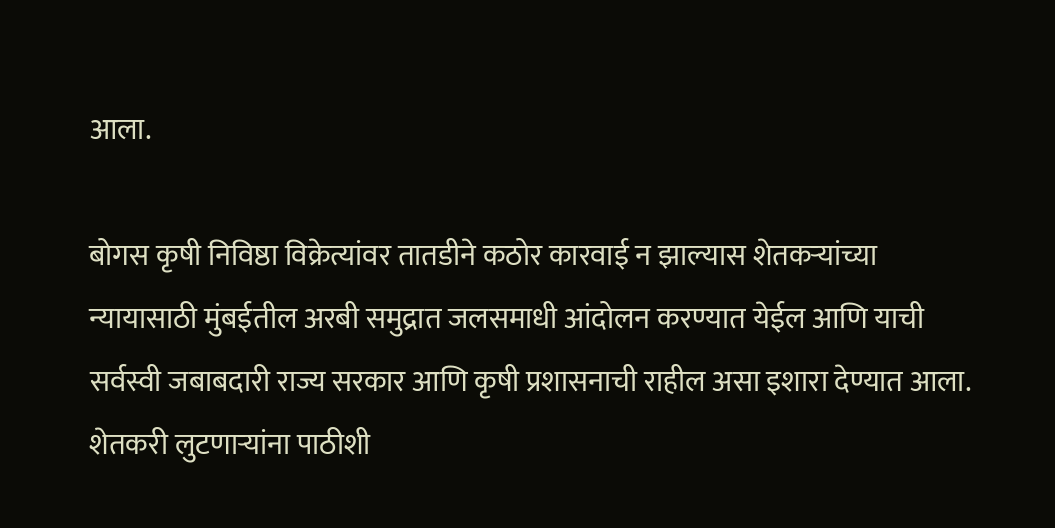आला.

बोगस कृषी निविष्ठा विक्रेत्यांवर तातडीने कठोर कारवाई न झाल्यास शेतकर्‍यांच्या न्यायासाठी मुंबईतील अरबी समुद्रात जलसमाधी आंदोलन करण्यात येईल आणि याची सर्वस्वी जबाबदारी राज्य सरकार आणि कृषी प्रशासनाची राहील असा इशारा देण्यात आला. शेतकरी लुटणार्‍यांना पाठीशी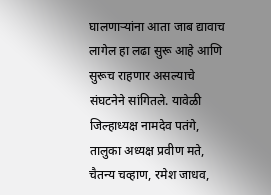घालणार्‍यांना आता जाब द्यावाच लागेल हा लढा सुरू आहे आणि सुरूच राहणार असल्याचे संघटनेने सांगितले. यावेळी जिल्हाध्यक्ष नामदेव पतंगे, तालुका अध्यक्ष प्रवीण मते, चैतन्य चव्हाण, रमेश जाधव,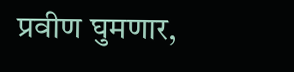प्रवीण घुमणार,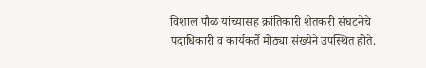विशाल पौळ यांच्यासह क्रांतिकारी शेतकरी संघटनेचे पदाधिकारी व कार्यकर्ते मोठ्या संख्येने उपस्थित होते.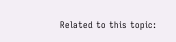Related to this topic: